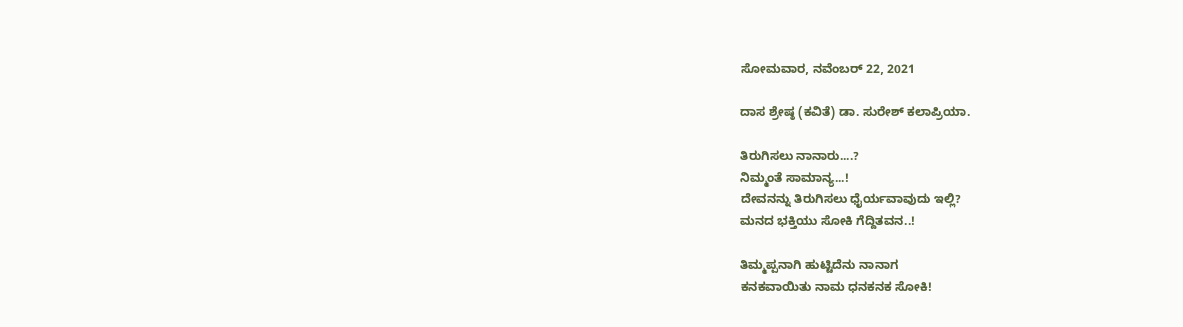ಸೋಮವಾರ, ನವೆಂಬರ್ 22, 2021

ದಾಸ ಶ್ರೇಷ್ಠ (ಕವಿತೆ) ಡಾ. ಸುರೇಶ್ ಕಲಾಪ್ರಿಯಾ.

ತಿರುಗಿಸಲು ನಾನಾರು....?
ನಿಮ್ಮಂತೆ ಸಾಮಾನ್ಯ...!
ದೇವನನ್ನು ತಿರುಗಿಸಲು ಧೈರ್ಯವಾವುದು ಇಲ್ಲಿ?
ಮನದ ಭಕ್ತಿಯು ಸೋಕಿ ಗೆದ್ದಿತವನ..!

ತಿಮ್ಮಪ್ಪನಾಗಿ ಹುಟ್ಟಿದೆನು ನಾನಾಗ
ಕನಕವಾಯಿತು ನಾಮ ಧನಕನಕ ಸೋಕಿ!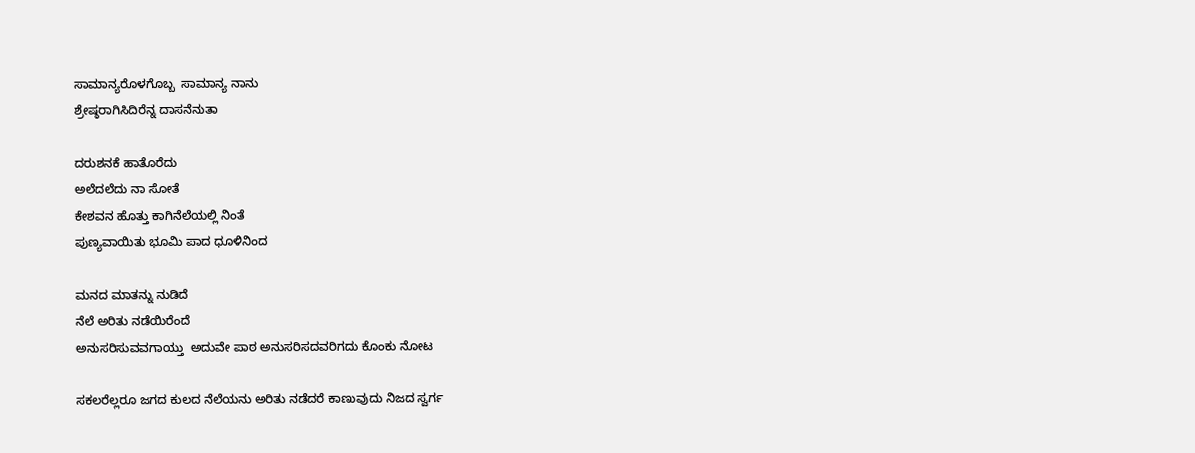ಸಾಮಾನ್ಯರೊಳಗೊಬ್ಬ  ಸಾಮಾನ್ಯ ನಾನು
ಶ್ರೇಷ್ಠರಾಗಿಸಿದಿರೆನ್ನ ದಾಸನೆನುತಾ

ದರುಶನಕೆ ಹಾತೊರೆದು
ಅಲೆದಲೆದು ನಾ ಸೋತೆ
ಕೇಶವನ ಹೊತ್ತು ಕಾಗಿನೆಲೆಯಲ್ಲಿ ನಿಂತೆ
ಪುಣ್ಯವಾಯಿತು ಭೂಮಿ ಪಾದ ಧೂಳಿನಿಂದ

ಮನದ ಮಾತನ್ನು ನುಡಿದೆ
ನೆಲೆ ಅರಿತು ನಡೆಯಿರೆಂದೆ
ಅನುಸರಿಸುವವಗಾಯ್ತು  ಅದುವೇ ಪಾಠ ಅನುಸರಿಸದವರಿಗದು ಕೊಂಕು ನೋಟ

ಸಕಲರೆಲ್ಲರೂ ಜಗದ ಕುಲದ ನೆಲೆಯನು ಅರಿತು ನಡೆದರೆ ಕಾಣುವುದು ನಿಜದ ಸ್ವರ್ಗ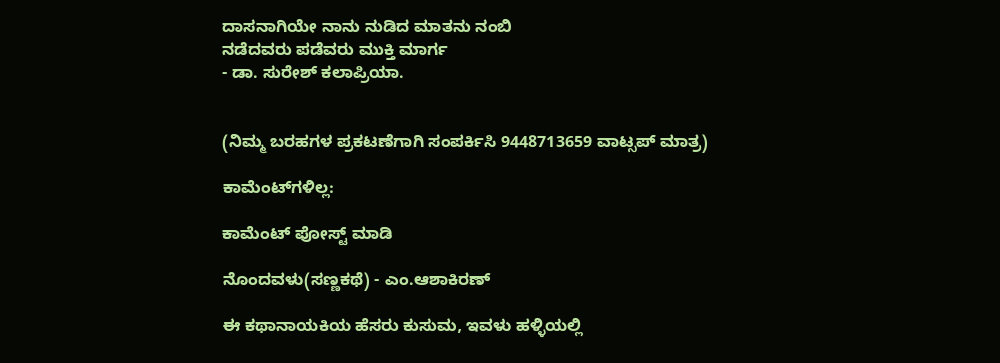ದಾಸನಾಗಿಯೇ ನಾನು ನುಡಿದ ಮಾತನು ನಂಬಿ
ನಡೆದವರು ಪಡೆವರು ಮುಕ್ತಿ ಮಾರ್ಗ
- ಡಾ. ಸುರೇಶ್ ಕಲಾಪ್ರಿಯಾ.


(ನಿಮ್ಮ ಬರಹಗಳ ಪ್ರಕಟಣೆಗಾಗಿ ಸಂಪರ್ಕಿಸಿ 9448713659 ವಾಟ್ಸಪ್ ಮಾತ್ರ)

ಕಾಮೆಂಟ್‌ಗಳಿಲ್ಲ:

ಕಾಮೆಂಟ್‌‌ ಪೋಸ್ಟ್‌ ಮಾಡಿ

ನೊಂದವಳು(ಸಣ್ಣಕಥೆ) - ಎಂ.ಆಶಾಕಿರಣ್

ಈ ಕಥಾನಾಯಕಿಯ ಹೆಸರು ಕುಸುಮ, ಇವಳು ಹಳ್ಳಿಯಲ್ಲಿ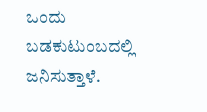ಒಂದು ಬಡಕುಟುಂಬದಲ್ಲಿ ಜನಿಸುತ್ತಾಳೆ.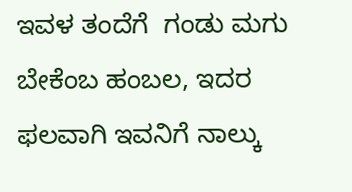ಇವಳ ತಂದೆಗೆ  ಗಂಡು ಮಗು ಬೇಕೆಂಬ ಹಂಬಲ, ಇದರ ಫಲವಾಗಿ ಇವನಿಗೆ ನಾಲ್ಕು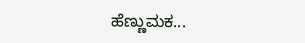ಹೆಣ್ಣುಮಕ...